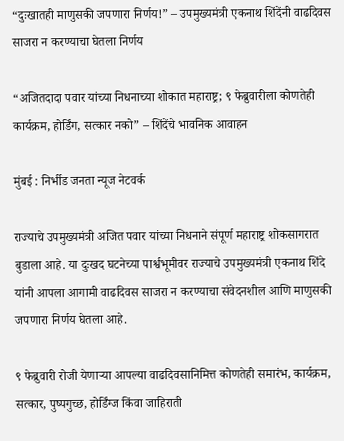“दुःखातही माणुसकी जपणारा निर्णय!” – उपमुख्यमंत्री एकनाथ शिंदेंनी वाढदिवस साजरा न करण्याचा घेतला निर्णय

“अजितदादा पवार यांच्या निधनाच्या शोकात महाराष्ट्र; ९ फेब्रुवारीला कोणतेही कार्यक्रम, होर्डिंग, सत्कार नको” – शिंदेंचे भावनिक आवाहन

मुंबई : निर्भीड जनता न्यूज नेटवर्क

राज्याचे उपमुख्यमंत्री अजित पवार यांच्या निधनाने संपूर्ण महाराष्ट्र शोकसागरात बुडाला आहे. या दुःखद घटनेच्या पार्श्वभूमीवर राज्याचे उपमुख्यमंत्री एकनाथ शिंदे यांनी आपला आगामी वाढदिवस साजरा न करण्याचा संवेदनशील आणि माणुसकी जपणारा निर्णय घेतला आहे.

९ फेब्रुवारी रोजी येणाऱ्या आपल्या वाढदिवसानिमित्त कोणतेही समारंभ, कार्यक्रम, सत्कार, पुष्पगुच्छ, होर्डिंग्ज किंवा जाहिराती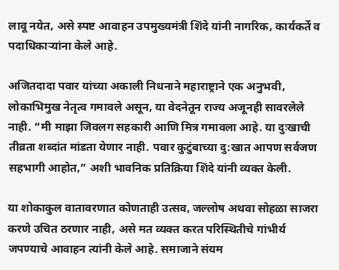लावू नयेत, असे स्पष्ट आवाहन उपमुख्यमंत्री शिंदे यांनी नागरिक, कार्यकर्ते व पदाधिकाऱ्यांना केले आहे.

अजितदादा पवार यांच्या अकाली निधनाने महाराष्ट्राने एक अनुभवी, लोकाभिमुख नेतृत्व गमावले असून, या वेदनेतून राज्य अजूनही सावरलेले नाही. “मी माझा जिवलग सहकारी आणि मित्र गमावला आहे. या दुःखाची तीव्रता शब्दांत मांडता येणार नाही. पवार कुटुंबाच्या दु:खात आपण सर्वजण सहभागी आहोत,” अशी भावनिक प्रतिक्रिया शिंदे यांनी व्यक्त केली.

या शोकाकुल वातावरणात कोणताही उत्सव, जल्लोष अथवा सोहळा साजरा करणे उचित ठरणार नाही, असे मत व्यक्त करत परिस्थितीचे गांभीर्य जपण्याचे आवाहन त्यांनी केले आहे. समाजाने संयम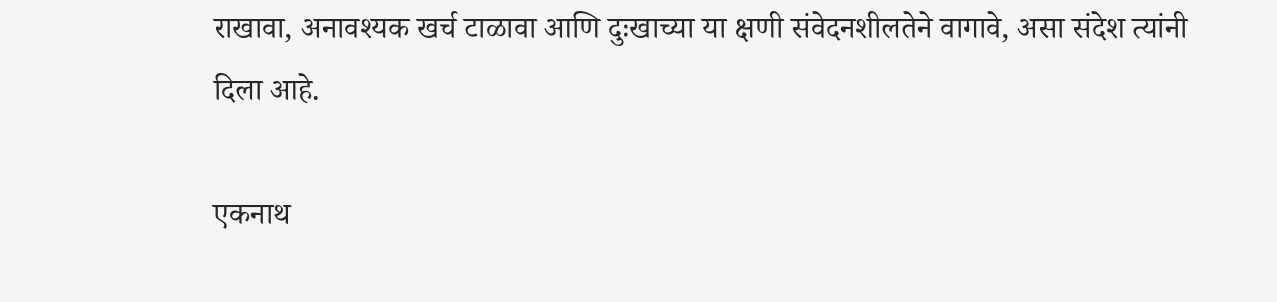राखावा, अनावश्यक खर्च टाळावा आणि दुःखाच्या या क्षणी संवेदनशीलतेने वागावे, असा संदेश त्यांनी दिला आहे.

एकनाथ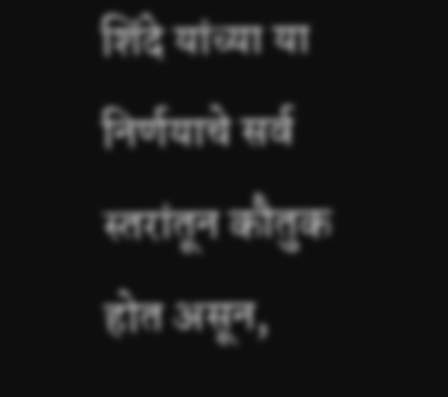शिंदे यांच्या या निर्णयाचे सर्व स्तरांतून कौतुक होत असून,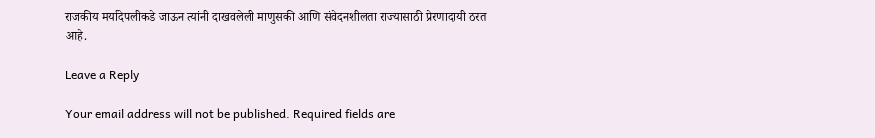राजकीय मर्यादेपलीकडे जाऊन त्यांनी दाखवलेली माणुसकी आणि संवेदनशीलता राज्यासाठी प्रेरणादायी ठरत आहे.

Leave a Reply

Your email address will not be published. Required fields are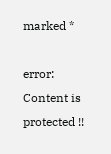marked *

error: Content is protected !!